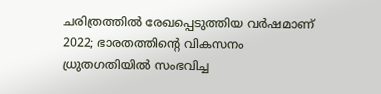ചരിത്രത്തിൽ രേഖപ്പെടുത്തിയ വർഷമാണ് 2022; ഭാരതത്തിന്റെ വികസനം ധ്രുതഗതിയിൽ സംഭവിച്ച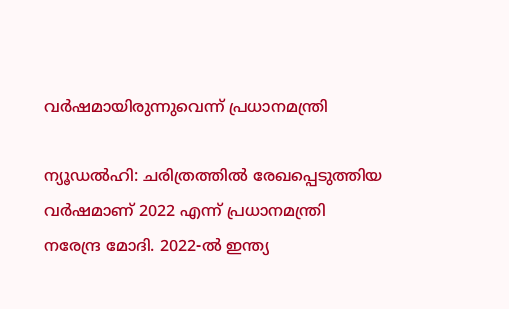വർഷമായിരുന്നുവെന്ന് പ്രധാനമന്ത്രി

ന്യൂഡൽഹി: ചരിത്രത്തിൽ രേഖപ്പെടുത്തിയ വർഷമാണ് 2022 എന്ന് പ്രധാനമന്ത്രി നരേന്ദ്ര മോദി. 2022-ൽ ഇന്ത്യ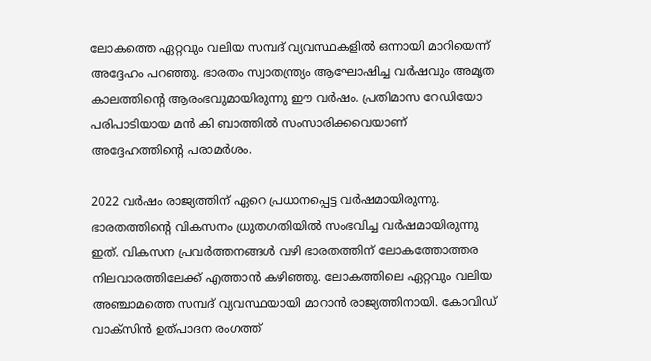ലോകത്തെ ഏറ്റവും വലിയ സമ്പദ് വ്യവസ്ഥകളിൽ ഒന്നായി മാറിയെന്ന് അദ്ദേഹം പറഞ്ഞു. ഭാരതം സ്വാതന്ത്ര്യം ആഘോഷിച്ച വർഷവും അമൃത കാലത്തിന്റെ ആരംഭവുമായിരുന്നു ഈ വർഷം. പ്രതിമാസ റേഡിയോ പരിപാടിയായ മൻ കി ബാത്തിൽ സംസാരിക്കവെയാണ് അദ്ദേഹത്തിന്റെ പരാമർശം.

2022 വർഷം രാജ്യത്തിന് ഏറെ പ്രധാനപ്പെട്ട വർഷമായിരുന്നു. ഭാരതത്തിന്റെ വികസനം ധ്രുതഗതിയിൽ സംഭവിച്ച വർഷമായിരുന്നു ഇത്. വികസന പ്രവർത്തനങ്ങൾ വഴി ഭാരതത്തിന് ലോകത്തോത്തര നിലവാരത്തിലേക്ക് എത്താൻ കഴിഞ്ഞു. ലോകത്തിലെ ഏറ്റവും വലിയ അഞ്ചാമത്തെ സമ്പദ് വ്യവസ്ഥയായി മാറാൻ രാജ്യത്തിനായി. കോവിഡ് വാക്സിൻ ഉത്പാദന രംഗത്ത്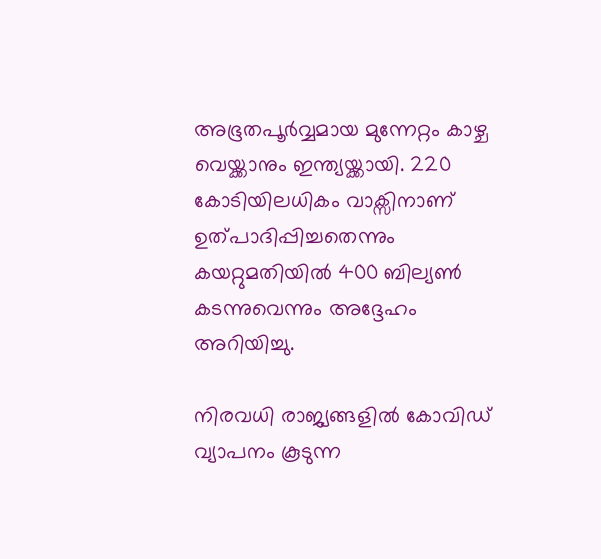അഭൂതപൂർവ്വമായ മുന്നേറ്റം കാഴ്ച വെയ്ക്കാനും ഇന്ത്യയ്ക്കായി. 220 കോടിയിലധികം വാക്സിനാണ് ഉത്പാദിപ്പിച്ചതെന്നും കയറ്റുമതിയിൽ 400 ബില്യൺ കടന്നുവെന്നും അദ്ദേഹം അറിയിച്ചു.

നിരവധി രാജ്യങ്ങളിൽ കോവിഡ് വ്യാപനം കൂടുന്ന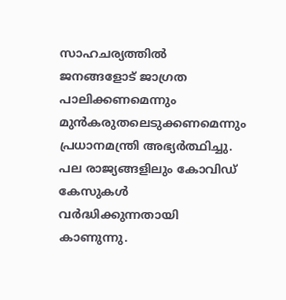സാഹചര്യത്തിൽ ജനങ്ങളോട് ജാഗ്രത പാലിക്കണമെന്നും മുൻകരുതലെടുക്കണമെന്നും പ്രധാനമന്ത്രി അഭ്യർത്ഥിച്ചു. പല രാജ്യങ്ങളിലും കോവിഡ് കേസുകൾ വർദ്ധിക്കുന്നതായി കാണുന്നു.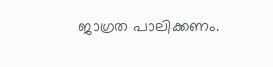ജാഗ്രത പാലിക്കണം.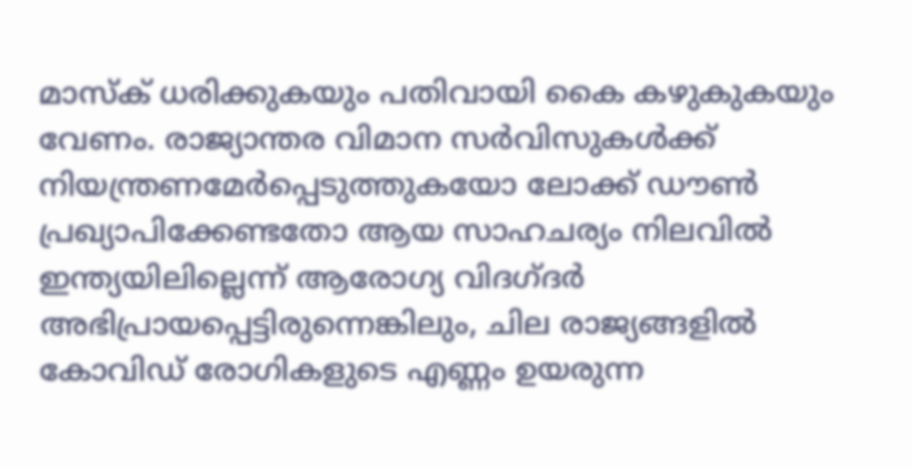മാസ്‌ക് ധരിക്കുകയും പതിവായി കൈ കഴുകുകയും വേണം. രാജ്യാന്തര വിമാന സർവിസുകൾക്ക് നിയന്ത്രണമേർപ്പെടുത്തുകയോ ലോക്ക് ഡൗൺ പ്രഖ്യാപിക്കേണ്ടതോ ആയ സാഹചര്യം നിലവിൽ ഇന്ത്യയിലില്ലെന്ന് ആരോഗ്യ വിദഗ്ദർ അഭിപ്രായപ്പെട്ടിരുന്നെങ്കിലും, ചില രാജ്യങ്ങളിൽ കോവിഡ് രോഗികളുടെ എണ്ണം ഉയരുന്ന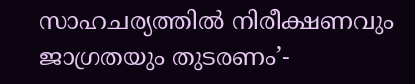സാഹചര്യത്തിൽ നിരീക്ഷണവും ജാഗ്രതയും തുടരണം’-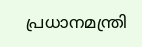പ്രധാനമന്ത്രി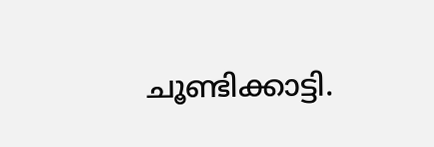ചൂണ്ടിക്കാട്ടി.